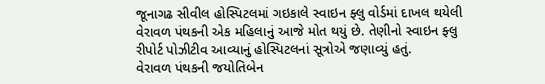જૂનાગઢ સીવીલ હોસ્પિટલમાં ગઇકાલે સ્વાઇન ફ્લુ વોર્ડમાં દાખલ થયેલી વેરાવળ પંથકની એક મહિલાનું આજે મોત થયું છે. તેણીનો સ્વાઇન ફ્લુ રીપોર્ટ પોઝીટીવ આવ્યાનું હોસ્પિટલનાં સૂત્રોએ જણાવ્યું હતું.
વેરાવળ પંથકની જયોતિબેન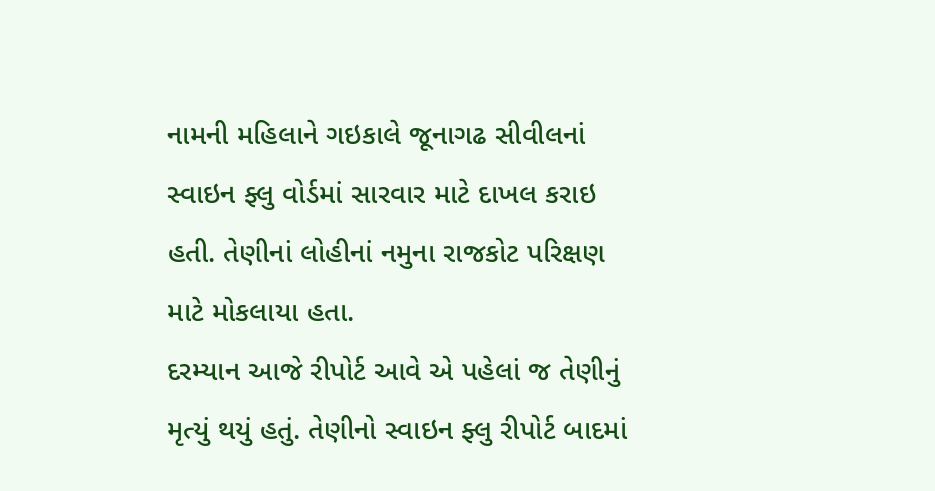નામની મહિલાને ગઇકાલે જૂનાગઢ સીવીલનાં સ્વાઇન ફ્લુ વોર્ડમાં સારવાર માટે દાખલ કરાઇ હતી. તેણીનાં લોહીનાં નમુના રાજકોટ પરિક્ષણ માટે મોકલાયા હતા.
દરમ્યાન આજે રીપોર્ટ આવે એ પહેલાં જ તેણીનું મૃત્યું થયું હતું. તેણીનો સ્વાઇન ફ્લુ રીપોર્ટ બાદમાં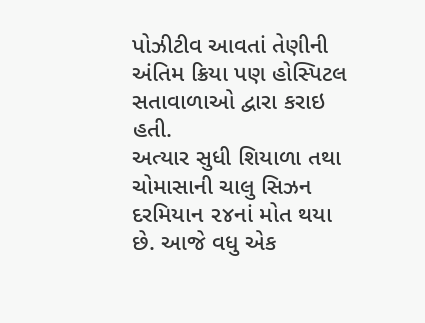પોઝીટીવ આવતાં તેણીની અંતિમ ક્રિયા પણ હોસ્પિટલ સતાવાળાઓ દ્વારા કરાઇ હતી.
અત્યાર સુધી શિયાળા તથા ચોમાસાની ચાલુ સિઝન દરમિયાન ૨૪નાં મોત થયા છે. આજે વધુ એક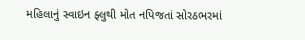મહિલાનું સ્વાઇન ફ્લુથી મોત નપિજતાં સોરઠભરમાં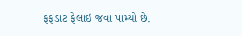ફફડાટ ફેલાઇ જવા પામ્યો છે.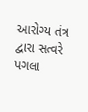આરોગ્ય તંત્ર દ્વારા સત્વરે પગલા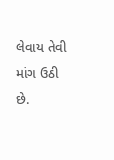લેવાય તેવી માંગ ઉઠી છે.